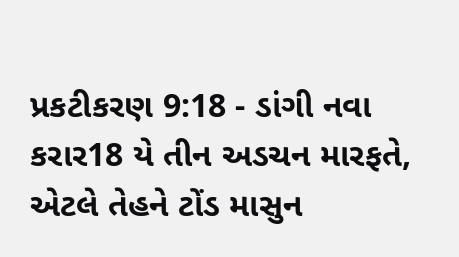પ્રકટીકરણ 9:18 - ડાંગી નવા કરાર18 યે તીન અડચન મારફતે, એટલે તેહને ટોંડ માસુન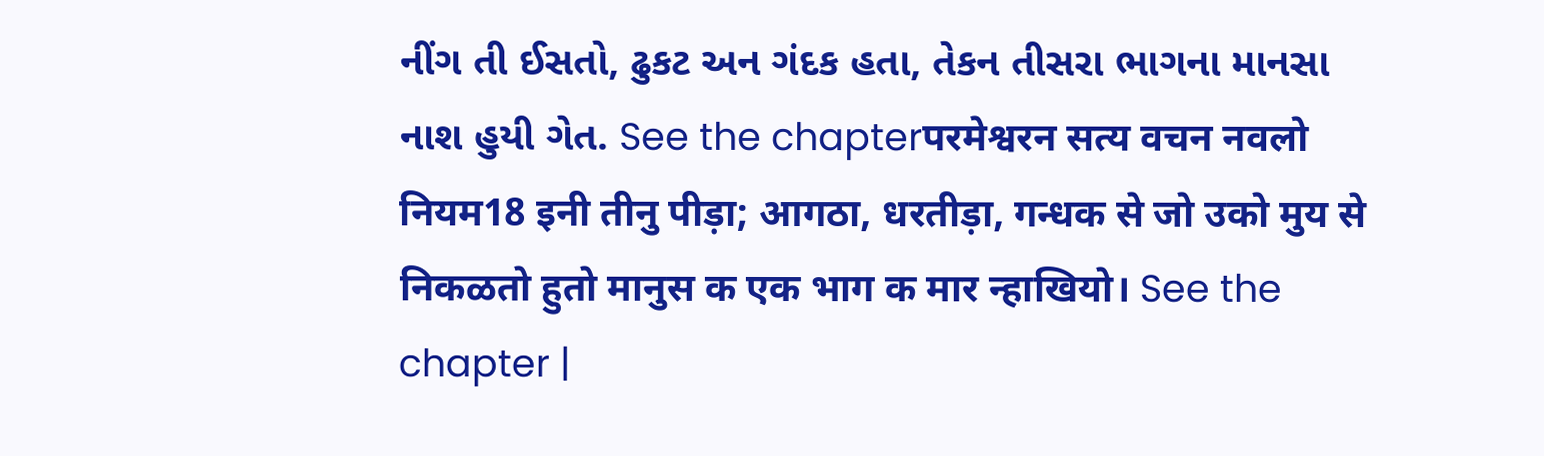નીંગ તી ઈસતો, ઢુકટ અન ગંદક હતા, તેકન તીસરા ભાગના માનસા નાશ હુયી ગેત. See the chapterपरमेश्वरन सत्य वचन नवलो नियम18 इनी तीनु पीड़ा; आगठा, धरतीड़ा, गन्धक से जो उको मुय से निकळतो हुतो मानुस क एक भाग क मार न्हाखियो। See the chapter |